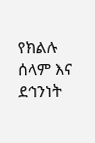የክልሉ ሰላም እና ደኅንነት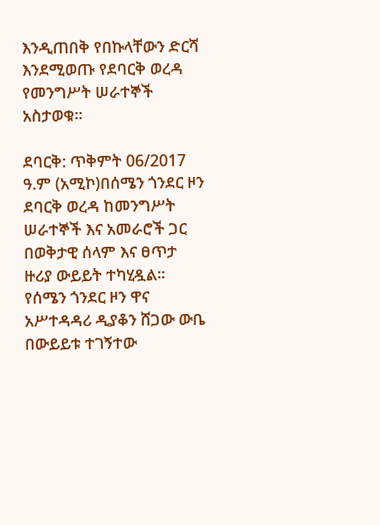እንዲጠበቅ የበኩላቸውን ድርሻ እንደሚወጡ የደባርቅ ወረዳ የመንግሥት ሠራተኞች አስታወቁ፡፡

ደባርቅ: ጥቅምት 06/2017 ዓ.ም (አሚኮ)በሰሜን ጎንደር ዞን ደባርቅ ወረዳ ከመንግሥት ሠራተኞች እና አመራሮች ጋር በወቅታዊ ሰላም እና ፀጥታ ዙሪያ ውይይት ተካሂዷል። የሰሜን ጎንደር ዞን ዋና አሥተዳዳሪ ዲያቆን ሸጋው ውቤ በውይይቱ ተገኝተው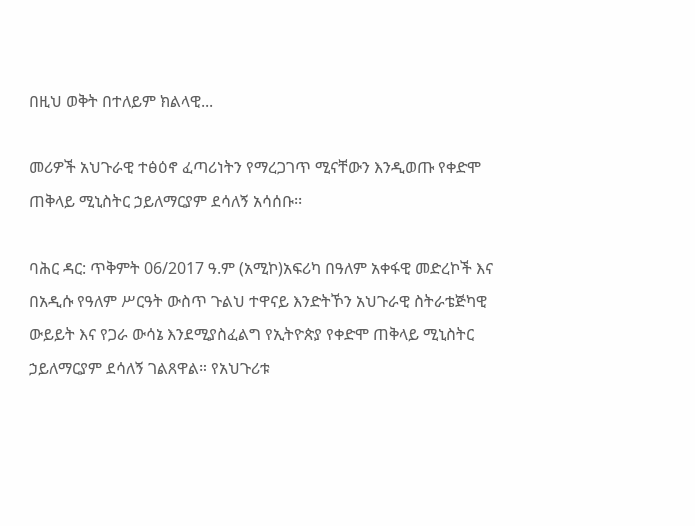በዚህ ወቅት በተለይም ክልላዊ...

መሪዎች አህጉራዊ ተፅዕኖ ፈጣሪነትን የማረጋገጥ ሚናቸውን እንዲወጡ የቀድሞ ጠቅላይ ሚኒስትር ኃይለማርያም ደሳለኝ አሳሰቡ፡፡

ባሕር ዳር: ጥቅምት 06/2017 ዓ.ም (አሚኮ)አፍሪካ በዓለም አቀፋዊ መድረኮች እና በአዲሱ የዓለም ሥርዓት ውስጥ ጉልህ ተዋናይ እንድትኾን አህጉራዊ ስትራቴጅካዊ ውይይት እና የጋራ ውሳኔ እንደሚያስፈልግ የኢትዮጵያ የቀድሞ ጠቅላይ ሚኒስትር ኃይለማርያም ደሳለኝ ገልጸዋል። የአህጉሪቱ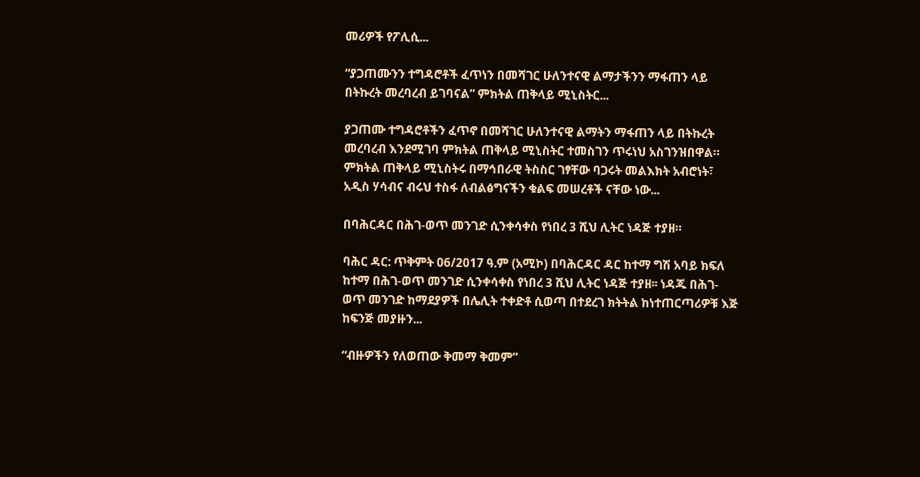መሪዎች የፖሊሲ...

“ያጋጠሙንን ተግዳሮቶች ፈጥነን በመሻገር ሁለንተናዊ ልማታችንን ማፋጠን ላይ በትኩረት መረባረብ ይገባናል” ምክትል ጠቅላይ ሚኒስትር...

ያጋጠሙ ተግዳሮቶችን ፈጥኖ በመሻገር ሁለንተናዊ ልማትን ማፋጠን ላይ በትኩረት መረባረብ እንደሚገባ ምክትል ጠቅላይ ሚኒስትር ተመስገን ጥሩነህ አስገንዝበዋል። ምክትል ጠቅላይ ሚኒስትሩ በማኅበራዊ ትስስር ገፃቸው ባጋሩት መልእክት አብሮነት፣ አዲስ ሃሳብና ብሩህ ተስፋ ለብልፅግናችን ቁልፍ መሠረቶች ናቸው ነው...

በባሕርዳር በሕገ-ወጥ መንገድ ሲንቀሳቀስ የነበረ 3 ሺህ ሊትር ነዳጅ ተያዘ።

ባሕር ዳር: ጥቅምት 06/2017 ዓ.ም (አሚኮ) በባሕርዳር ዳር ከተማ ግሽ አባይ ክፍለ ከተማ በሕገ-ወጥ መንገድ ሲንቀሳቀስ የነበረ 3 ሺህ ሊትር ነዳጅ ተያዘ፡፡ ነዳጁ በሕገ-ወጥ መንገድ ከማደያዎች በሌሊት ተቀድቶ ሲወጣ በተደረገ ክትትል ከነተጠርጣሪዎቹ እጅ ከፍንጅ መያዙን...

“ብዙዎችን የለወጠው ቅመማ ቅመም”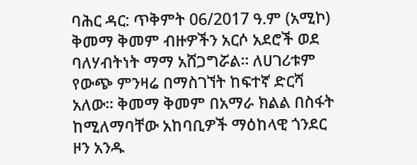ባሕር ዳር: ጥቅምት 06/2017 ዓ.ም (አሚኮ) ቅመማ ቅመም ብዙዎችን አርሶ አደሮች ወደ ባለሃብትነት ማማ አሸጋግሯል። ለሀገሪቱም የውጭ ምንዛሬ በማስገኘት ከፍተኛ ድርሻ አለው። ቅመማ ቅመም በአማራ ክልል በስፋት ከሚለማባቸው አከባቢዎች ማዕከላዊ ጎንደር ዞን አንዱ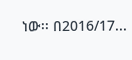ነው፡፡ በ2016/17...